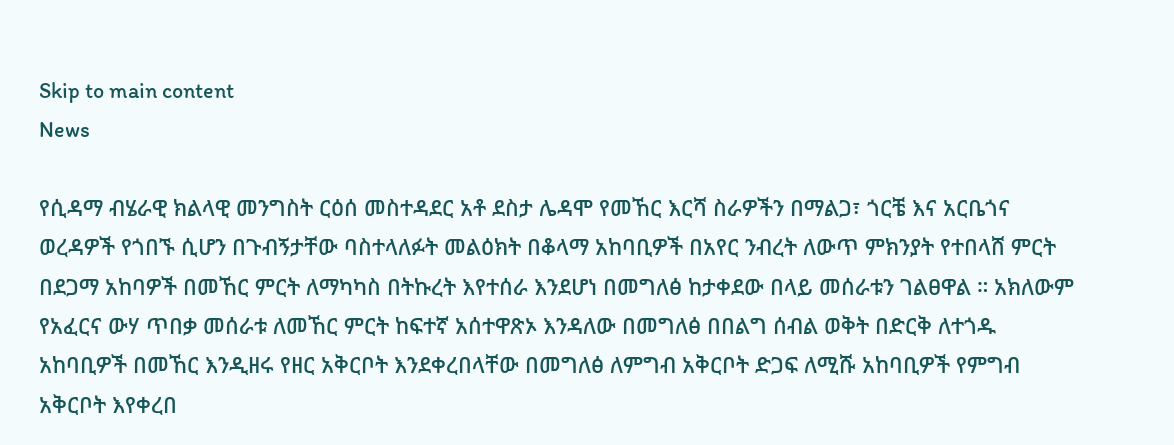Skip to main content
News

የሲዳማ ብሄራዊ ክልላዊ መንግስት ርዕሰ መስተዳደር አቶ ደስታ ሌዳሞ የመኸር እርሻ ስራዎችን በማልጋ፣ ጎርቼ እና አርቤጎና ወረዳዎች የጎበኙ ሲሆን በጉብኝታቸው ባስተላለፉት መልዕክት በቆላማ አከባቢዎች በአየር ንብረት ለውጥ ምክንያት የተበላሸ ምርት በደጋማ አከባዎች በመኸር ምርት ለማካካስ በትኩረት እየተሰራ እንደሆነ በመግለፅ ከታቀደው በላይ መሰራቱን ገልፀዋል ። አክለውም የአፈርና ውሃ ጥበቃ መሰራቱ ለመኸር ምርት ከፍተኛ አሰተዋጽኦ እንዳለው በመግለፅ በበልግ ሰብል ወቅት በድርቅ ለተጎዱ አከባቢዎች በመኸር እንዲዘሩ የዘር አቅርቦት እንደቀረበላቸው በመግለፅ ለምግብ አቅርቦት ድጋፍ ለሚሹ አከባቢዎች የምግብ አቅርቦት እየቀረበ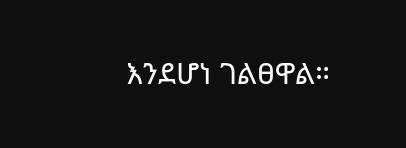እንደሆነ ገልፀዋል።